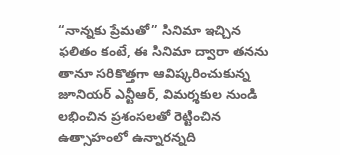“నాన్నకు ప్రేమతో” సినిమా ఇచ్చిన ఫలితం కంటే, ఈ సినిమా ద్వారా తనను తానూ సరికొత్తగా ఆవిష్కరించుకున్న జూనియర్ ఎన్టీఆర్, విమర్శకుల నుండి లభించిన ప్రశంసలతో రెట్టించిన ఉత్సాహంలో ఉన్నారన్నది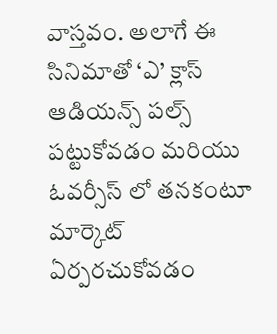వాస్తవం. అలాగే ఈ సినిమాతో ‘ఎ’ క్లాస్ ఆడియన్స్ పల్స్ పట్టుకోవడం మరియు ఓవర్సీస్ లో తనకంటూ మార్కెట్ ఏర్పరచుకోవడం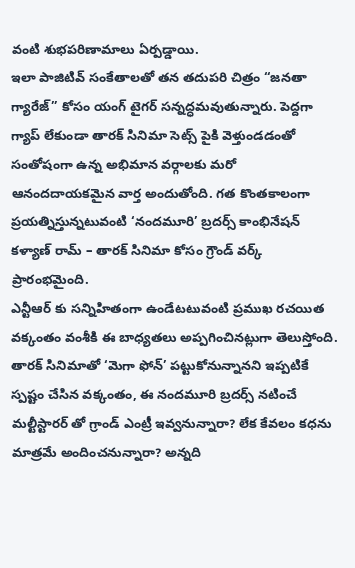వంటి శుభపరిణామాలు ఏర్పడ్డాయి.
ఇలా పాజిటివ్ సంకేతాలతో తన తదుపరి చిత్రం “జనతా గ్యారేజ్” కోసం యంగ్ టైగర్ సన్నద్ధమవుతున్నారు. పెద్దగా గ్యాప్ లేకుండా తారక్ సినిమా సెట్స్ పైకి వెళ్తుండడంతో సంతోషంగా ఉన్న అభిమాన వర్గాలకు మరో ఆనందదాయకమైన వార్త అందుతోంది. గత కొంతకాలంగా ప్రయత్నిస్తున్నటువంటి ‘నందమూరి’ బ్రదర్స్ కాంభినేషన్ కళ్యాణ్ రామ్ – తారక్ సినిమా కోసం గ్రౌండ్ వర్క్ ప్రారంభమైంది.
ఎన్టీఆర్ కు సన్నిహితంగా ఉండేటటువంటి ప్రముఖ రచయిత వక్కంతం వంశీకి ఈ బాధ్యతలు అప్పగించినట్లుగా తెలుస్తోంది. తారక్ సినిమాతో ‘మెగా ఫోన్’ పట్టుకోనున్నానని ఇప్పటికే స్పష్టం చేసిన వక్కంతం, ఈ నందమూరి బ్రదర్స్ నటించే మల్టీస్టారర్ తో గ్రాండ్ ఎంట్రీ ఇవ్వనున్నారా? లేక కేవలం కధను మాత్రమే అందించనున్నారా? అన్నది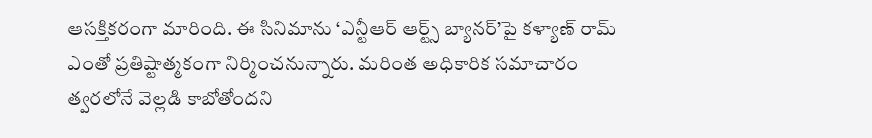ఆసక్తికరంగా మారింది. ఈ సినిమాను ‘ఎన్టీఆర్ ఆర్ట్స్ బ్యానర్’పై కళ్యాణ్ రామ్ ఎంతో ప్రతిష్టాత్మకంగా నిర్మించనున్నారు. మరింత అధికారిక సమాచారం త్వరలోనే వెల్లడి కాబోతోందని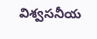విశ్వసనీయ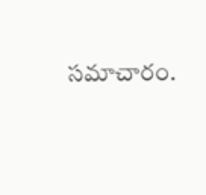సమాచారం.